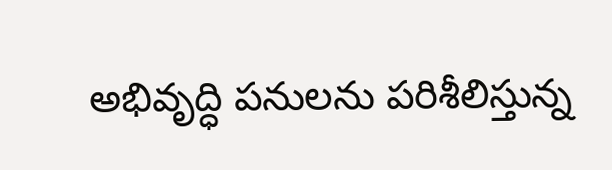అభివృద్ధి పనులను పరిశీలిస్తున్న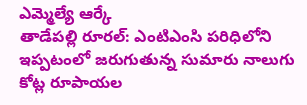ఎమ్మెల్యే ఆర్కే
తాడేపల్లి రూరల్: ఎంటిఎంసి పరిధిలోని ఇప్పటంలో జరుగుతున్న సుమారు నాలుగు కోట్ల రూపాయల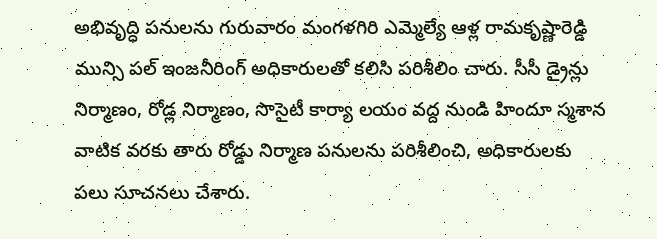అభివృద్ధి పనులను గురువారం మంగళగిరి ఎమ్మెల్యే ఆళ్ల రామకృష్ణారెడ్డి మున్సి పల్ ఇంజనీరింగ్ అధికారులతో కలిసి పరిశీలిం చారు. సీసీ డ్రైన్లు నిర్మాణం, రోడ్ల నిర్మాణం, సొసైటీ కార్యా లయం వద్ద నుండి హిందూ స్మశాన వాటిక వరకు తారు రోడ్డు నిర్మాణ పనులను పరిశీలించి, అధికారులకు పలు సూచనలు చేశారు.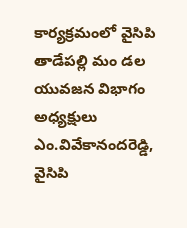కార్యక్రమంలో వైసిపి తాడేపల్లి మం డల యువజన విభాగం అధ్యక్షులు ఎం.వివేకానందరెడ్డి, వైసిపి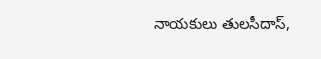నాయకులు తులసీదాస్,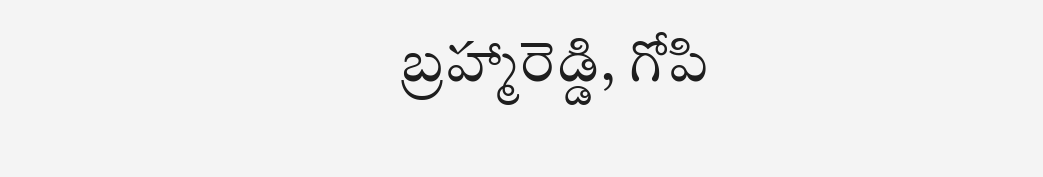బ్రహ్మారెడ్డి, గోపి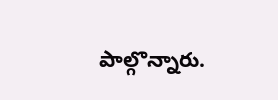పాల్గొన్నారు.